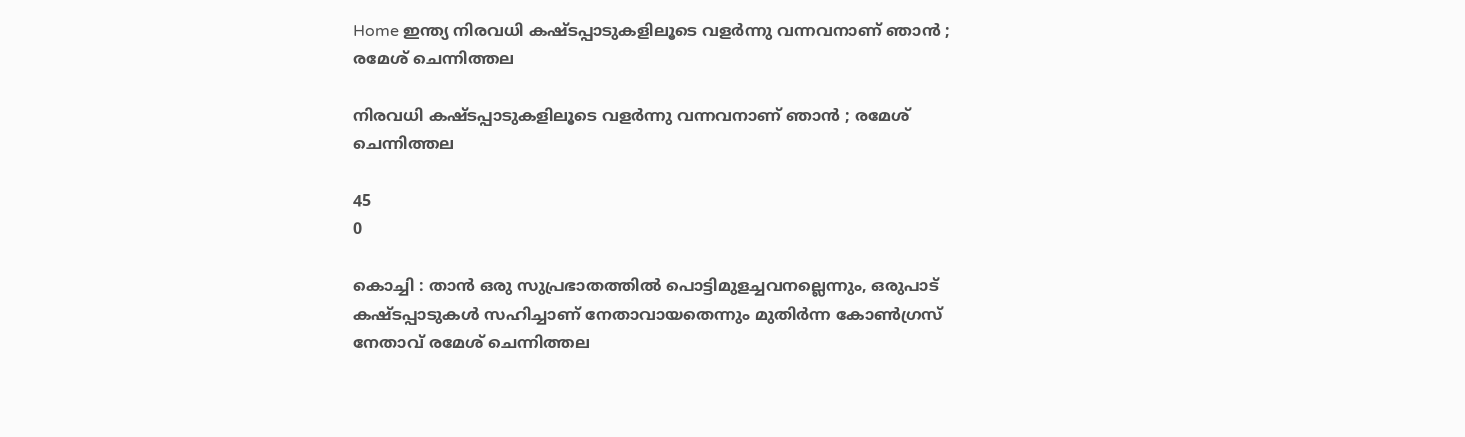Home ഇന്ത്യ നിരവധി കഷ്ടപ്പാടുകളിലൂടെ വളർന്നു വന്നവനാണ് ഞാൻ ; രമേശ് ചെന്നിത്തല

നിരവധി കഷ്ടപ്പാടുകളിലൂടെ വളർന്നു വന്നവനാണ് ഞാൻ ; രമേശ് ചെന്നിത്തല

45
0

കൊച്ചി : താന്‍ ഒരു സുപ്രഭാതത്തില്‍ പൊട്ടിമുളച്ചവനല്ലെന്നും, ഒരുപാട് കഷ്ടപ്പാടുകൾ സഹിച്ചാണ് നേതാവായതെന്നും മുതിർന്ന കോൺഗ്രസ് നേതാവ് രമേശ് ചെന്നിത്തല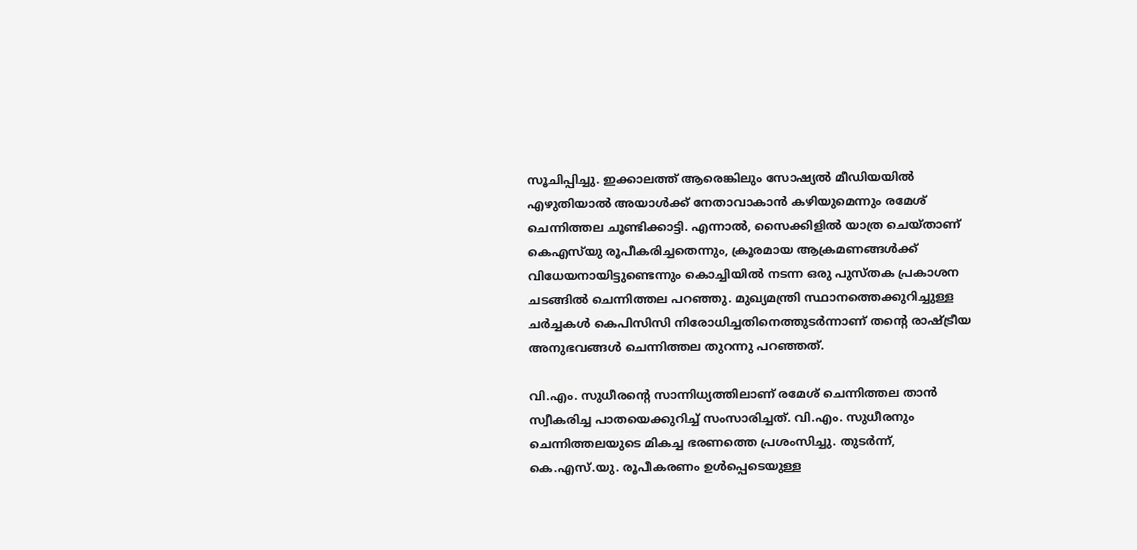സൂചിപ്പിച്ചു. ഇക്കാലത്ത് ആരെങ്കിലും സോഷ്യൽ മീഡിയയിൽ എഴുതിയാൽ അയാള്‍ക്ക് നേതാവാകാൻ കഴിയുമെന്നും രമേശ് ചെന്നിത്തല ചൂണ്ടിക്കാട്ടി. എന്നാൽ, സൈക്കിളിൽ യാത്ര ചെയ്താണ് കെഎസ്‌യു രൂപീകരിച്ചതെന്നും, ക്രൂരമായ ആക്രമണങ്ങൾക്ക് വിധേയനായിട്ടുണ്ടെന്നും കൊച്ചിയിൽ നടന്ന ഒരു പുസ്തക പ്രകാശന ചടങ്ങിൽ ചെന്നിത്തല പറഞ്ഞു. മുഖ്യമന്ത്രി സ്ഥാനത്തെക്കുറിച്ചുള്ള ചർച്ചകൾ കെപിസിസി നിരോധിച്ചതിനെത്തുടർന്നാണ് തന്റെ രാഷ്ട്രീയ അനുഭവങ്ങൾ ചെന്നിത്തല തുറന്നു പറഞ്ഞത്.

വി.എം. സുധീരന്റെ സാന്നിധ്യത്തിലാണ് രമേശ് ചെന്നിത്തല താൻ സ്വീകരിച്ച പാതയെക്കുറിച്ച് സംസാരിച്ചത്. വി.എം. സുധീരനും ചെന്നിത്തലയുടെ മികച്ച ഭരണത്തെ പ്രശംസിച്ചു. തുടർന്ന്, കെ.എസ്.യു. രൂപീകരണം ഉൾപ്പെടെയുള്ള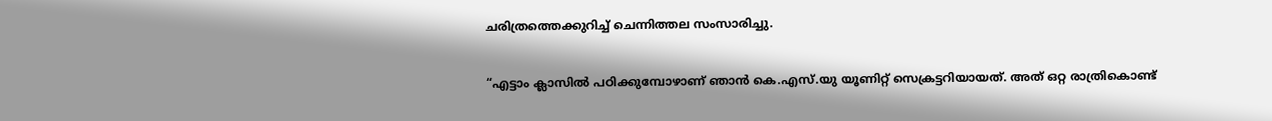ചരിത്രത്തെക്കുറിച്ച് ചെന്നിത്തല സംസാരിച്ചു.

“എട്ടാം ക്ലാസിൽ പഠിക്കുമ്പോഴാണ് ഞാൻ കെ.എസ്.യു യൂണിറ്റ് സെക്രട്ടറിയായത്. അത് ഒറ്റ രാത്രികൊണ്ട്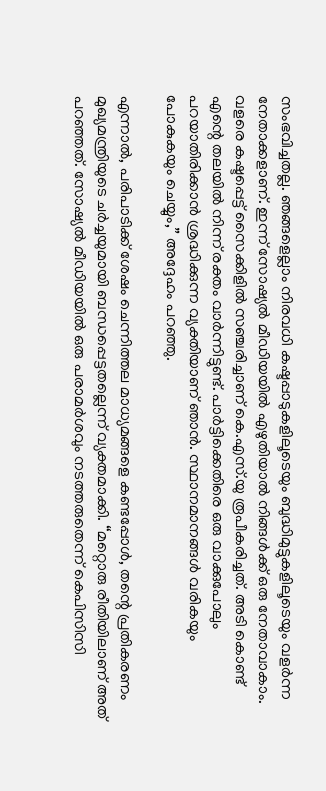സംഭവിച്ചതല്ല. ഞങ്ങളെല്ലാം നിരവധി കഷ്ടപ്പാടുകളിലൂടെയും ബുദ്ധിമുട്ടുകളിലൂടെയും വളർന്ന നേതാക്കളാണ്. ഇന്ന് സോഷ്യൽ മീഡിയയിൽ എഴുതിയാൽ നിങ്ങൾക്ക് ഒരു നേതാവാകാം. വളരെ കഷ്ടപ്പെട്ട് സൈക്കിളിൽ സഞ്ചരിച്ചാണ് കെ.എസ്.യു രൂപീകരിച്ചത്. അടി കൊണ്ട് എന്റെ തലയില്‍ നിന്ന് രക്തം വാര്‍ന്നിട്ടുണ്ട്. പാർട്ടിക്കെതിരെ ഒരു വാക്കുപോലും പറയാതിരിക്കാൻ ശ്രദ്ധിക്കുന്ന വ്യക്തിയാണ് ഞാന്‍. സ്ഥാനമാനങ്ങൾ വരികയും പോകുകയും ചെയ്യും,” അദ്ദേഹം പറഞ്ഞു.

എന്നാൽ, പരിപാടിക്ക് ശേഷം ചെന്നിത്തല മാധ്യമങ്ങളെ കണ്ടപ്പോൾ, തന്റെ പ്രതികരണം മുഖ്യമന്ത്രിയുടെ ചർച്ചയുമായി ബന്ധപ്പെട്ടതല്ലെന്ന് വ്യക്തമാക്കി. “മറ്റൊരു രീതിയിലാണ് അത് പറഞ്ഞത്. സോഷ്യൽ മീഡിയയിൽ ഒരു പരാമർശവും നടത്തരുതെന്ന് കെപിസിസി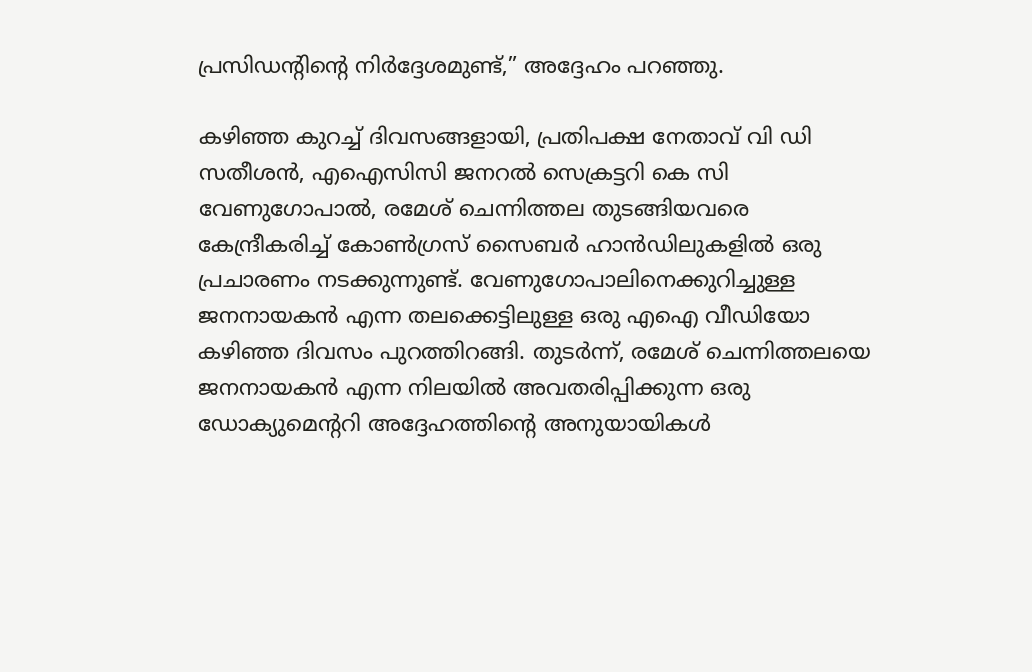പ്രസിഡന്റിന്റെ നിർദ്ദേശമുണ്ട്,” അദ്ദേഹം പറഞ്ഞു.

കഴിഞ്ഞ കുറച്ച് ദിവസങ്ങളായി, പ്രതിപക്ഷ നേതാവ് വി ഡി സതീശൻ, എഐസിസി ജനറൽ സെക്രട്ടറി കെ സി വേണുഗോപാൽ, രമേശ് ചെന്നിത്തല തുടങ്ങിയവരെ കേന്ദ്രീകരിച്ച് കോൺഗ്രസ് സൈബർ ഹാൻഡിലുകളിൽ ഒരു പ്രചാരണം നടക്കുന്നുണ്ട്. വേണുഗോപാലിനെക്കുറിച്ചുള്ള ജനനായകൻ എന്ന തലക്കെട്ടിലുള്ള ഒരു എഐ വീഡിയോ കഴിഞ്ഞ ദിവസം പുറത്തിറങ്ങി. തുടർന്ന്, രമേശ് ചെന്നിത്തലയെ ജനനായകൻ എന്ന നിലയിൽ അവതരിപ്പിക്കുന്ന ഒരു ഡോക്യുമെന്ററി അദ്ദേഹത്തിന്റെ അനുയായികൾ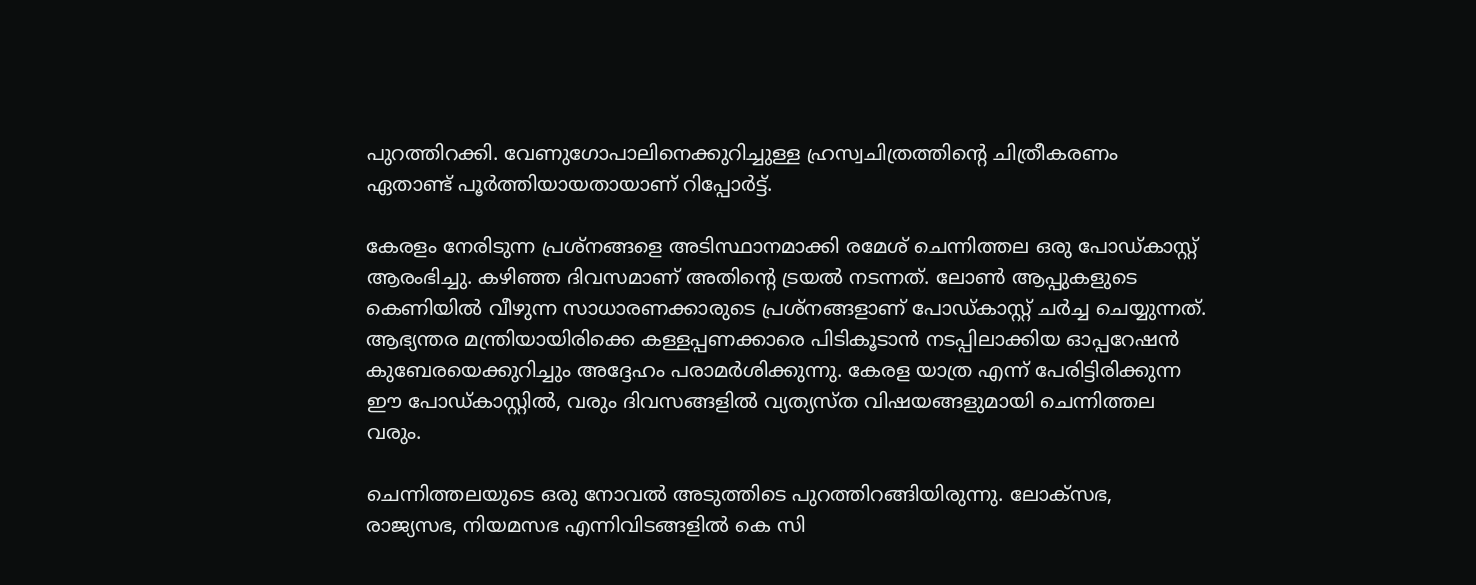പുറത്തിറക്കി. വേണുഗോപാലിനെക്കുറിച്ചുള്ള ഹ്രസ്വചിത്രത്തിന്റെ ചിത്രീകരണം ഏതാണ്ട് പൂർത്തിയായതായാണ് റിപ്പോർട്ട്.

കേരളം നേരിടുന്ന പ്രശ്‌നങ്ങളെ അടിസ്ഥാനമാക്കി രമേശ് ചെന്നിത്തല ഒരു പോഡ്‌കാസ്റ്റ് ആരംഭിച്ചു. കഴിഞ്ഞ ദിവസമാണ് അതിന്റെ ട്രയല്‍ നടന്നത്. ലോൺ ആപ്പുകളുടെ കെണിയിൽ വീഴുന്ന സാധാരണക്കാരുടെ പ്രശ്‌നങ്ങളാണ് പോഡ്‌കാസ്റ്റ് ചർച്ച ചെയ്യുന്നത്. ആഭ്യന്തര മന്ത്രിയായിരിക്കെ കള്ളപ്പണക്കാരെ പിടികൂടാൻ നടപ്പിലാക്കിയ ഓപ്പറേഷൻ കുബേരയെക്കുറിച്ചും അദ്ദേഹം പരാമർശിക്കുന്നു. കേരള യാത്ര എന്ന് പേരിട്ടിരിക്കുന്ന ഈ പോഡ്‌കാസ്റ്റിൽ, വരും ദിവസങ്ങളിൽ വ്യത്യസ്ത വിഷയങ്ങളുമായി ചെന്നിത്തല വരും.

ചെന്നിത്തലയുടെ ഒരു നോവൽ അടുത്തിടെ പുറത്തിറങ്ങിയിരുന്നു. ലോക്‌സഭ, രാജ്യസഭ, നിയമസഭ എന്നിവിടങ്ങളിൽ കെ സി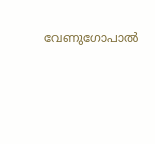വേണുഗോപാൽ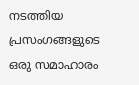നടത്തിയ പ്രസംഗങ്ങളുടെ ഒരു സമാഹാരം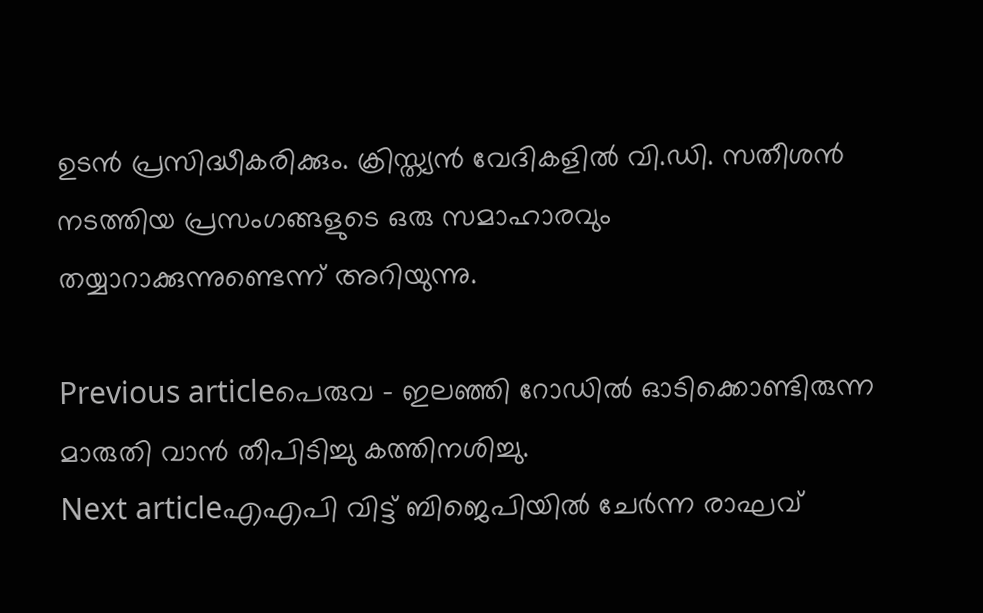ഉടൻ പ്രസിദ്ധീകരിക്കും. ക്രിസ്ത്യൻ വേദികളിൽ വി.ഡി. സതീശൻ നടത്തിയ പ്രസംഗങ്ങളുടെ ഒരു സമാഹാരവും തയ്യാറാക്കുന്നുണ്ടെന്ന് അറിയുന്നു.

Previous articleപെരുവ – ഇലഞ്ഞി റോഡില്‍ ഓടിക്കൊണ്ടിരുന്ന മാരുതി വാൻ തീപിടിച്ചു കത്തിനശിച്ചു.
Next articleഎഎപി വിട്ട് ബിജെപിയിൽ ചേർന്ന രാഘവ്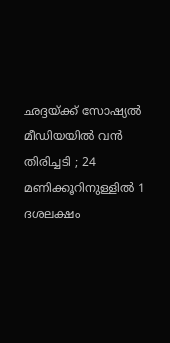ഛദ്ദയ്ക്ക് സോഷ്യൽ മീഡിയയിൽ വന്‍ തിരിച്ചടി ; 24 മണിക്കൂറിനുള്ളിൽ 1 ദശലക്ഷം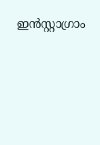ഇൻസ്റ്റാഗ്രാം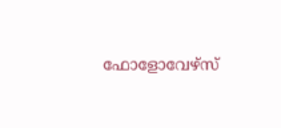ഫോളോവേഴ്‌സ്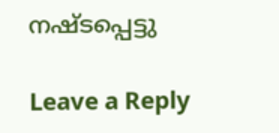നഷ്ടപ്പെട്ടു

Leave a Reply